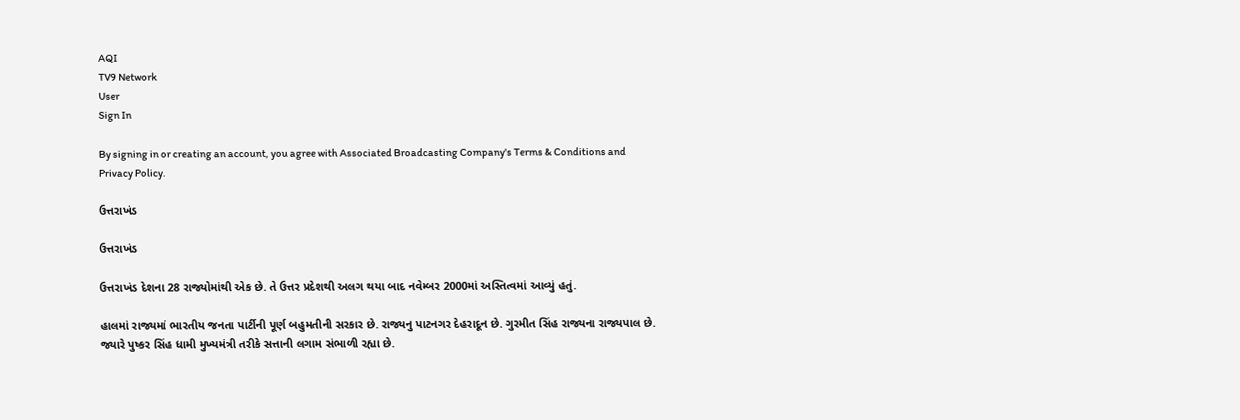AQI
TV9 Network
User
Sign In

By signing in or creating an account, you agree with Associated Broadcasting Company's Terms & Conditions and Privacy Policy.

ઉત્તરાખંડ

ઉત્તરાખંડ

ઉત્તરાખંડ દેશના 28 રાજ્યોમાંથી એક છે. તે ઉત્તર પ્રદેશથી અલગ થયા બાદ નવેમ્બર 2000માં અસ્તિત્વમાં આવ્યું હતું.

હાલમાં રાજ્યમાં ભારતીય જનતા પાર્ટીની પૂર્ણ બહુમતીની સરકાર છે. રાજ્યનુ પાટનગર દેહરાદૂન છે. ગુરમીત સિંહ રાજ્યના રાજ્યપાલ છે. જ્યારે પુષ્કર સિંહ ધામી મુખ્યમંત્રી તરીકે સત્તાની લગામ સંભાળી રહ્યા છે.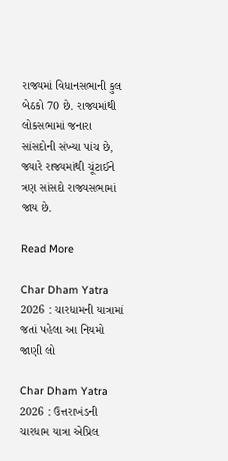રાજ્યમાં વિધાનસભાની કુલ બેઠકો 70 છે. રાજ્યમાંથી લોકસભામાં જનારા સાંસદોની સંખ્યા પાંચ છે, જ્યારે રાજ્યમાંથી ચૂંટાઈને ત્રણ સાંસદો રાજ્યસભામાં જાય છે.

Read More

Char Dham Yatra 2026 : ચારધામની યાત્રામાં જતાં પહેલા આ નિયમો જાણી લો

Char Dham Yatra 2026 : ઉત્તરાખંડની ચારધામ યાત્રા એપ્રિલ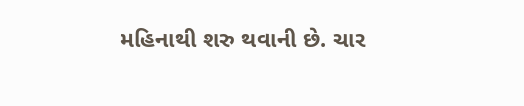મહિનાથી શરુ થવાની છે. ચાર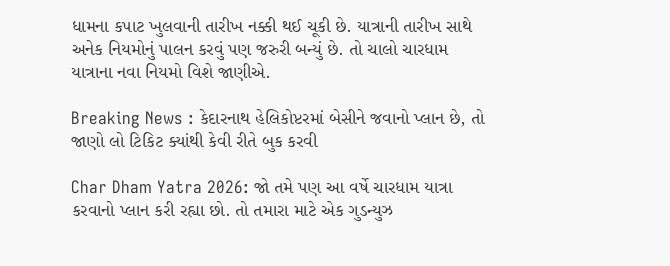ધામના કપાટ ખુલવાની તારીખ નક્કી થઈ ચૂકી છે. યાત્રાની તારીખ સાથે અનેક નિયમોનું પાલન કરવું પણ જરુરી બન્યું છે. તો ચાલો ચારધામ યાત્રાના નવા નિયમો વિશે જાણીએ.

Breaking News : કેદારનાથ હેલિકોપ્ટરમાં બેસીને જવાનો પ્લાન છે, તો જાણો લો ટિકિટ ક્યાંથી કેવી રીતે બુક કરવી

Char Dham Yatra 2026: જો તમે પણ આ વર્ષે ચારધામ યાત્રા કરવાનો પ્લાન કરી રહ્યા છો. તો તમારા માટે એક ગુડન્યુઝ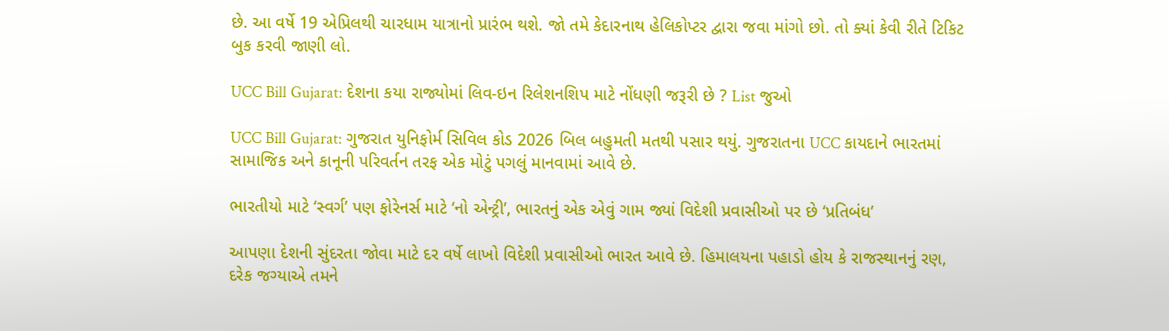છે. આ વર્ષે 19 એપ્રિલથી ચારધામ યાત્રાનો પ્રારંભ થશે. જો તમે કેદારનાથ હેલિકોપ્ટર દ્વારા જવા માંગો છો. તો ક્યાં કેવી રીતે ટિકિટ બુક કરવી જાણી લો.

UCC Bill Gujarat: દેશના કયા રાજ્યોમાં લિવ-ઇન રિલેશનશિપ માટે નોંધણી જરૂરી છે ? List જુઓ

UCC Bill Gujarat: ગુજરાત યુનિફોર્મ સિવિલ કોડ 2026 બિલ બહુમતી મતથી પસાર થયું. ગુજરાતના UCC કાયદાને ભારતમાં સામાજિક અને કાનૂની પરિવર્તન તરફ એક મોટું પગલું માનવામાં આવે છે.

ભારતીયો માટે ‘સ્વર્ગ’ પણ ફોરેનર્સ માટે ‘નો એન્ટ્રી’, ભારતનું એક એવું ગામ જ્યાં વિદેશી પ્રવાસીઓ પર છે ‘પ્રતિબંધ’

આપણા દેશની સુંદરતા જોવા માટે દર વર્ષે લાખો વિદેશી પ્રવાસીઓ ભારત આવે છે. હિમાલયના પહાડો હોય કે રાજસ્થાનનું રણ, દરેક જગ્યાએ તમને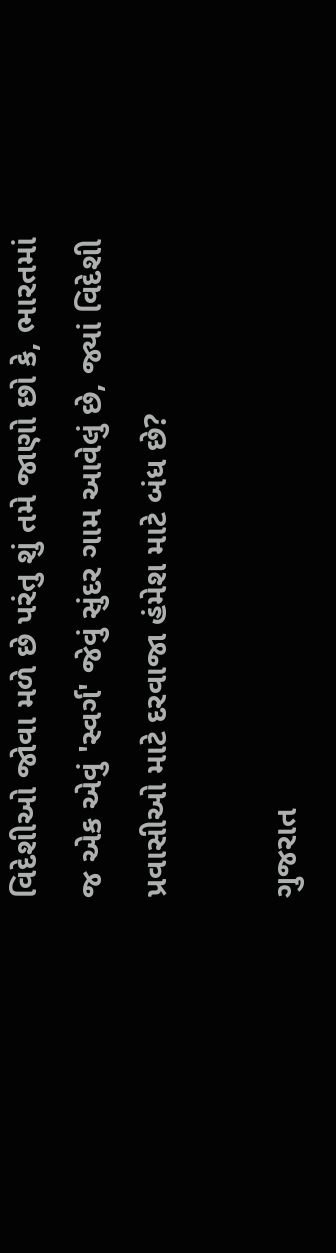વિદેશીઓ જોવા મળે છે પરંતુ શું તમે જાણો છો કે, ભારતમાં જ એક એવું 'સ્વર્ગ' જેવું સુંદર ગામ આવેલું છે, જ્યાં વિદેશી પ્રવાસીઓ માટે દરવાજા હંમેશ માટે બંધ છે?

ગુજરાત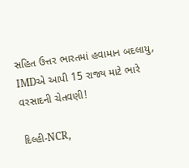સહિત ઉત્તર ભારતમાં હવામાન બદલાયુ, IMDએ આપી 15 રાજ્ય માટે ભારે વરસાદની ચેતવણી!

દિલ્હી-NCR,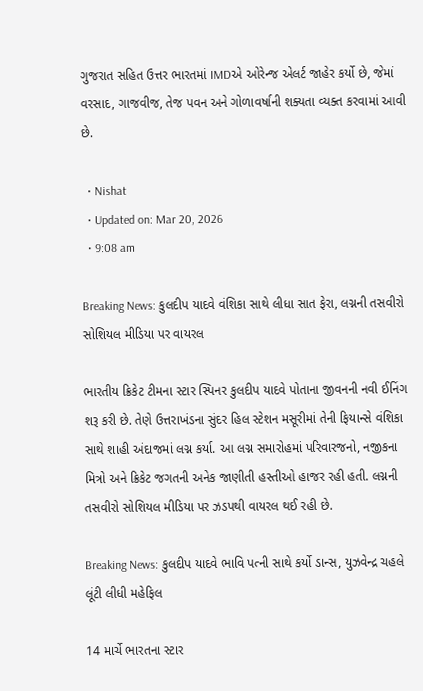ગુજરાત સહિત ઉત્તર ભારતમાં IMDએ ઓરેન્જ એલર્ટ જાહેર કર્યો છે, જેમાં વરસાદ, ગાજવીજ, તેજ પવન અને ગોળાવર્ષાની શક્યતા વ્યક્ત કરવામાં આવી છે.

  • Nishat
  • Updated on: Mar 20, 2026
  • 9:08 am

Breaking News: કુલદીપ યાદવે વંશિકા સાથે લીધા સાત ફેરા, લગ્નની તસવીરો સોશિયલ મીડિયા પર વાયરલ

ભારતીય ક્રિકેટ ટીમના સ્ટાર સ્પિનર કુલદીપ યાદવે પોતાના જીવનની નવી ઈનિંગ શરૂ કરી છે. તેણે ઉત્તરાખંડના સુંદર હિલ સ્ટેશન મસૂરીમાં તેની ફિયાન્સે વંશિકા સાથે શાહી અંદાજમાં લગ્ન કર્યા. આ લગ્ન સમારોહમાં પરિવારજનો, નજીકના મિત્રો અને ક્રિકેટ જગતની અનેક જાણીતી હસ્તીઓ હાજર રહી હતી. લગ્નની તસવીરો સોશિયલ મીડિયા પર ઝડપથી વાયરલ થઈ રહી છે.

Breaking News: કુલદીપ યાદવે ભાવિ પત્ની સાથે કર્યો ડાન્સ, યુઝવેન્દ્ર ચહલે લૂંટી લીધી મહેફિલ

14 માર્ચે ભારતના સ્ટાર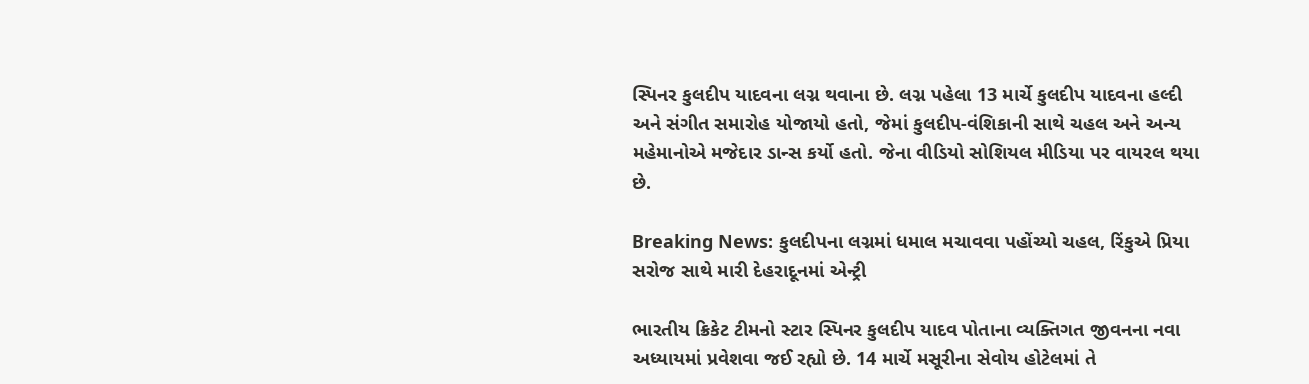સ્પિનર કુલદીપ યાદવના લગ્ન થવાના છે. લગ્ન પહેલા 13 માર્ચે કુલદીપ યાદવના હલ્દી અને સંગીત સમારોહ યોજાયો હતો, જેમાં કુલદીપ-વંશિકાની સાથે ચહલ અને અન્ય મહેમાનોએ મજેદાર ડાન્સ કર્યો હતો. જેના વીડિયો સોશિયલ મીડિયા પર વાયરલ થયા છે.

Breaking News: કુલદીપના લગ્નમાં ધમાલ મચાવવા પહોંચ્યો ચહલ, રિંકુએ પ્રિયા સરોજ સાથે મારી દેહરાદૂનમાં એન્ટ્રી

ભારતીય ક્રિકેટ ટીમનો સ્ટાર સ્પિનર કુલદીપ યાદવ પોતાના વ્યક્તિગત જીવનના નવા અધ્યાયમાં પ્રવેશવા જઈ રહ્યો છે. 14 માર્ચે મસૂરીના સેવોય હોટેલમાં તે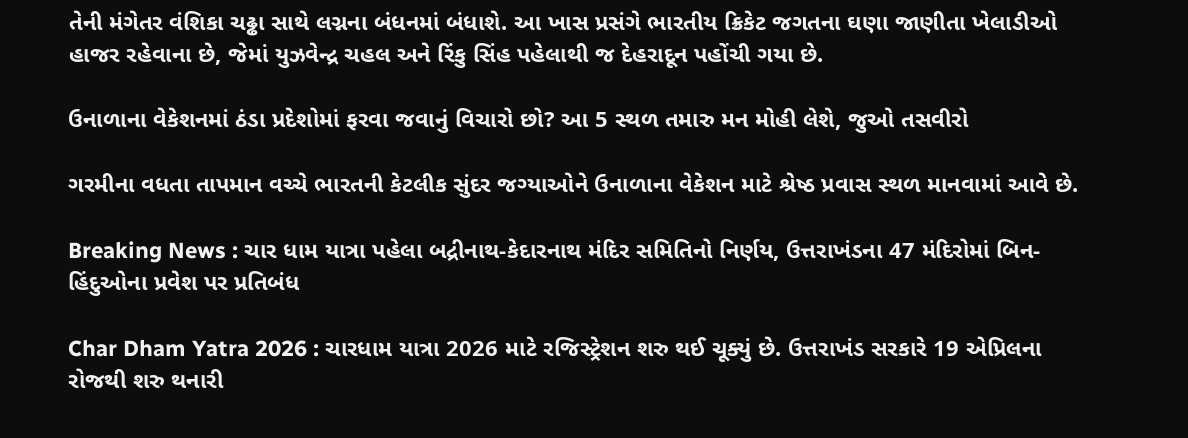તેની મંગેતર વંશિકા ચઢ્ઢા સાથે લગ્નના બંધનમાં બંધાશે. આ ખાસ પ્રસંગે ભારતીય ક્રિકેટ જગતના ઘણા જાણીતા ખેલાડીઓ હાજર રહેવાના છે, જેમાં યુઝવેન્દ્ર ચહલ અને રિંકુ સિંહ પહેલાથી જ દેહરાદૂન પહોંચી ગયા છે.

ઉનાળાના વેકેશનમાં ઠંડા પ્રદેશોમાં ફરવા જવાનું વિચારો છો? આ 5 સ્થળ તમારુ મન મોહી લેશે, જુઓ તસવીરો

ગરમીના વધતા તાપમાન વચ્ચે ભારતની કેટલીક સુંદર જગ્યાઓને ઉનાળાના વેકેશન માટે શ્રેષ્ઠ પ્રવાસ સ્થળ માનવામાં આવે છે.

Breaking News : ચાર ધામ યાત્રા પહેલા બદ્રીનાથ-કેદારનાથ મંદિર સમિતિનો નિર્ણય, ઉત્તરાખંડના 47 મંદિરોમાં બિન-હિંદુઓના પ્રવેશ પર પ્રતિબંધ

Char Dham Yatra 2026 : ચારધામ યાત્રા 2026 માટે રજિસ્ટ્રેશન શરુ થઈ ચૂક્યું છે. ઉત્તરાખંડ સરકારે 19 એપ્રિલના રોજથી શરુ થનારી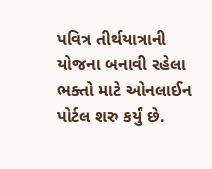પવિત્ર તીર્થયાત્રાની યોજના બનાવી રહેલા ભક્તો માટે ઓનલાઈન પોર્ટલ શરુ કર્યું છે.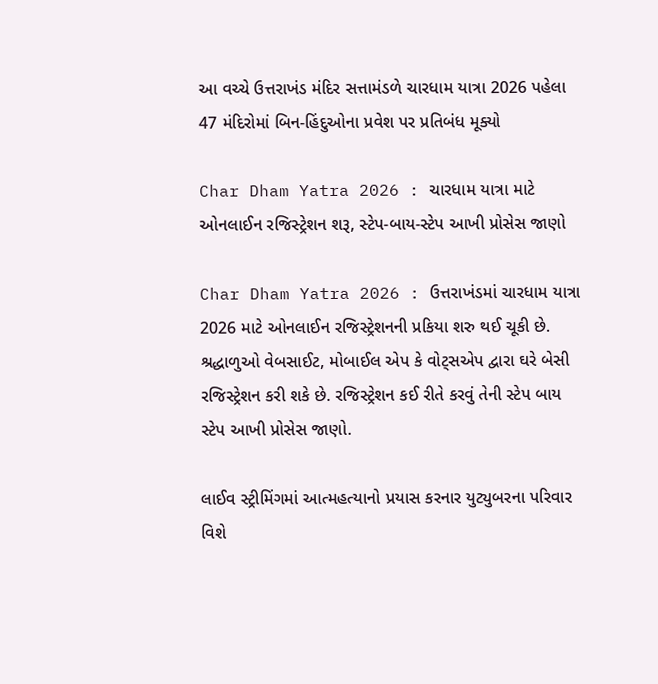આ વચ્ચે ઉત્તરાખંડ મંદિર સત્તામંડળે ચારધામ યાત્રા 2026 પહેલા 47 મંદિરોમાં બિન-હિંદુઓના પ્રવેશ પર પ્રતિબંધ મૂક્યો

Char Dham Yatra 2026 : ચારધામ યાત્રા માટે ઓનલાઈન રજિસ્ટ્રેશન શરૂ, સ્ટેપ-બાય-સ્ટેપ આખી પ્રોસેસ જાણો

Char Dham Yatra 2026 : ઉત્તરાખંડમાં ચારધામ યાત્રા 2026 માટે ઓનલાઈન રજિસ્ટ્રેશનની પ્રકિયા શરુ થઈ ચૂકી છે. શ્રદ્ધાળુઓ વેબસાઈટ, મોબાઈલ એપ કે વોટ્સએપ દ્વારા ઘરે બેસી રજિસ્ટ્રેશન કરી શકે છે. રજિસ્ટ્રેશન કઈ રીતે કરવું તેની સ્ટેપ બાય સ્ટેપ આખી પ્રોસેસ જાણો.

લાઈવ સ્ટ્રીમિંગમાં આત્મહત્યાનો પ્રયાસ કરનાર યુટ્યુબરના પરિવાર વિશે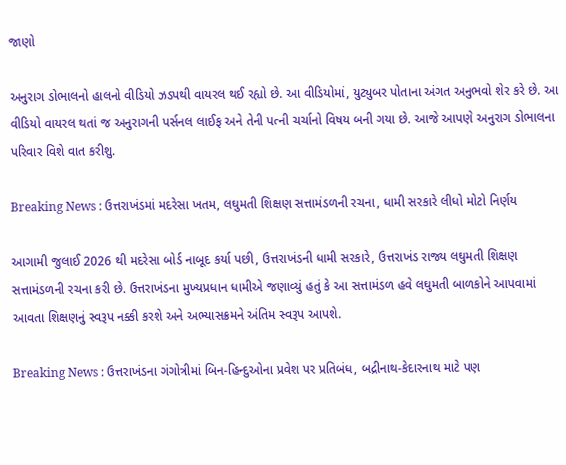જાણો

અનુરાગ ડોભાલનો હાલનો વીડિયો ઝડપથી વાયરલ થઈ રહ્યો છે. આ વીડિયોમાં, યુટ્યુબર પોતાના અંગત અનુભવો શેર કરે છે. આ વીડિયો વાયરલ થતાં જ અનુરાગની પર્સનલ લાઈફ અને તેની પત્ની ચર્ચાનો વિષય બની ગયા છે. આજે આપણે અનુરાગ ડોભાલના પરિવાર વિશે વાત કરીશુ.

Breaking News : ઉત્તરાખંડમાં મદરેસા ખતમ, લઘુમતી શિક્ષણ સત્તામંડળની રચના, ધામી સરકારે લીધો મોટો નિર્ણય

આગામી જુલાઈ 2026 થી મદરેસા બોર્ડ નાબૂદ કર્યા પછી, ઉત્તરાખંડની ધામી સરકારે, ઉત્તરાખંડ રાજ્ય લઘુમતી શિક્ષણ સત્તામંડળની રચના કરી છે. ઉત્તરાખંડના મુખ્યપ્રધાન ધામીએ જણાવ્યું હતું કે આ સત્તામંડળ હવે લઘુમતી બાળકોને આપવામાં આવતા શિક્ષણનું સ્વરૂપ નક્કી કરશે અને અભ્યાસક્રમને અંતિમ સ્વરૂપ આપશે.

Breaking News : ઉત્તરાખંડના ગંગોત્રીમાં બિન-હિન્દુઓના પ્રવેશ પર પ્રતિબંધ, બદ્રીનાથ-કેદારનાથ માટે પણ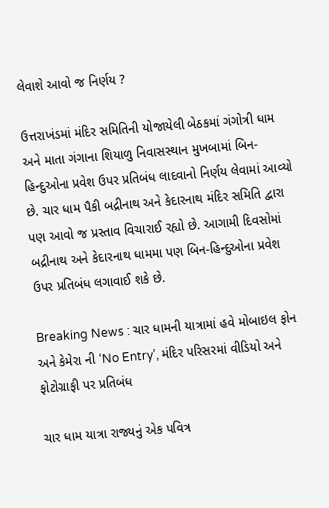લેવાશે આવો જ નિર્ણય ?

ઉત્તરાખંડમાં મંદિર સમિતિની યોજાયેલી બેઠકમાં ગંગોત્રી ધામ અને માતા ગંગાના શિયાળુ નિવાસસ્થાન મુખબામાં બિન-હિન્દુઓના પ્રવેશ ઉપર પ્રતિબંધ લાદવાનો નિર્ણય લેવામાં આવ્યો છે. ચાર ધામ પૈકી બદ્રીનાથ અને કેદારનાથ મંદિર સમિતિ દ્વારા પણ આવો જ પ્રસ્તાવ વિચારાઈ રહ્યો છે. આગામી દિવસોમાં બદ્રીનાથ અને કેદારનાથ ધામમા પણ બિન-હિન્દુઓના પ્રવેશ ઉપર પ્રતિબંધ લગાવાઈ શકે છે.

Breaking News : ચાર ધામની યાત્રામાં હવે મોબાઇલ ફોન અને કેમેરા ની ‘No Entry’, મંદિર પરિસરમાં વીડિયો અને ફોટોગ્રાફી પર પ્રતિબંધ

ચાર ધામ યાત્રા રાજ્યનું એક પવિત્ર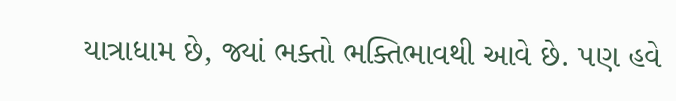યાત્રાધામ છે, જ્યાં ભક્તો ભક્તિભાવથી આવે છે. પણ હવે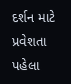દર્શન માટે પ્રવેશતા પહેલા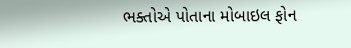ભક્તોએ પોતાના મોબાઇલ ફોન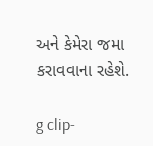અને કેમેરા જમા કરાવવાના રહેશે.

g clip-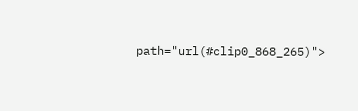path="url(#clip0_868_265)">